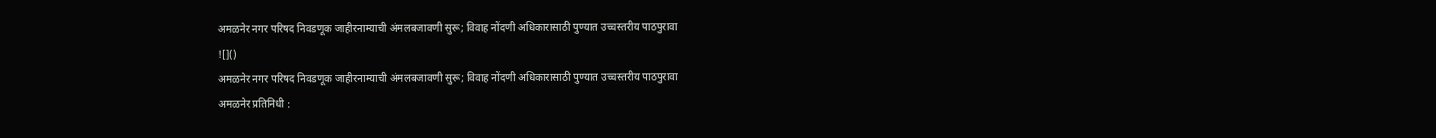अमळनेर नगर परिषद निवडणूक जाहीरनाम्याची अंमलबजावणी सुरू; विवाह नोंदणी अधिकारासाठी पुण्यात उच्चस्तरीय पाठपुरावा
![]()
अमळनेर नगर परिषद निवडणूक जाहीरनाम्याची अंमलबजावणी सुरू; विवाह नोंदणी अधिकारासाठी पुण्यात उच्चस्तरीय पाठपुरावा
अमळनेर प्रतिनिधी :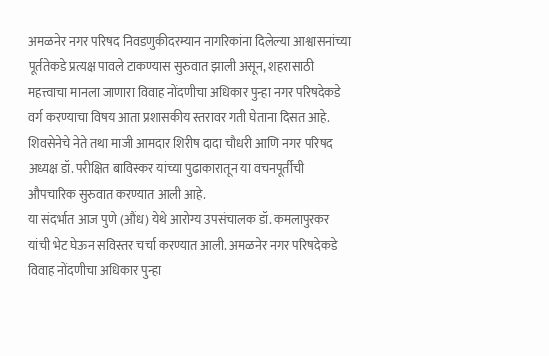अमळनेर नगर परिषद निवडणुकीदरम्यान नागरिकांना दिलेल्या आश्वासनांच्या पूर्ततेकडे प्रत्यक्ष पावले टाकण्यास सुरुवात झाली असून, शहरासाठी महत्त्वाचा मानला जाणारा विवाह नोंदणीचा अधिकार पुन्हा नगर परिषदेकडे वर्ग करण्याचा विषय आता प्रशासकीय स्तरावर गती घेताना दिसत आहे. शिवसेनेचे नेते तथा माजी आमदार शिरीष दादा चौधरी आणि नगर परिषद अध्यक्ष डॉ. परीक्षित बाविस्कर यांच्या पुढाकारातून या वचनपूर्तीची औपचारिक सुरुवात करण्यात आली आहे.
या संदर्भात आज पुणे (औंध) येथे आरोग्य उपसंचालक डॉ. कमलापुरकर यांची भेट घेऊन सविस्तर चर्चा करण्यात आली. अमळनेर नगर परिषदेकडे विवाह नोंदणीचा अधिकार पुन्हा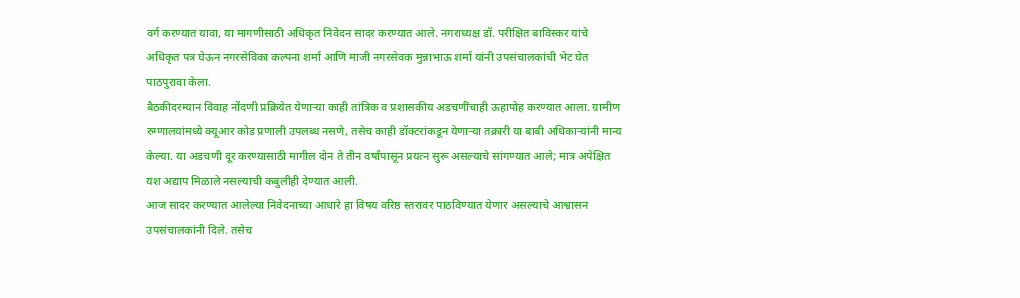वर्ग करण्यात यावा, या मागणीसाठी अधिकृत निवेदन सादर करण्यात आले. नगराध्यक्ष डॉ. परीक्षित बाविस्कर यांचे अधिकृत पत्र घेऊन नगरसेविका कल्पना शर्मा आणि माजी नगरसेवक मुन्नाभाऊ शर्मा यांनी उपसंचालकांची भेट घेत पाठपुरावा केला.
बैठकीदरम्यान विवाह नोंदणी प्रक्रियेत येणाऱ्या काही तांत्रिक व प्रशासकीय अडचणींचाही ऊहापोह करण्यात आला. ग्रामीण रुग्णालयांमध्ये क्यूआर कोड प्रणाली उपलब्ध नसणे, तसेच काही डॉक्टरांकडून येणाऱ्या तक्रारी या बाबी अधिकाऱ्यांनी मान्य केल्या. या अडचणी दूर करण्यासाठी मागील दोन ते तीन वर्षांपासून प्रयत्न सुरू असल्याचे सांगण्यात आले; मात्र अपेक्षित यश अद्याप मिळाले नसल्याची कबुलीही देण्यात आली.
आज सादर करण्यात आलेल्या निवेदनाच्या आधारे हा विषय वरिष्ठ स्तरावर पाठविण्यात येणार असल्याचे आश्वासन उपसंचालकांनी दिले. तसेच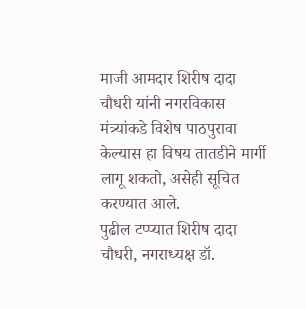माजी आमदार शिरीष दादा चौधरी यांनी नगरविकास मंत्र्यांकडे विशेष पाठपुरावा केल्यास हा विषय तातडीने मार्गी लागू शकतो, असेही सूचित करण्यात आले.
पुढील टप्प्यात शिरीष दादा चौधरी, नगराध्यक्ष डॉ.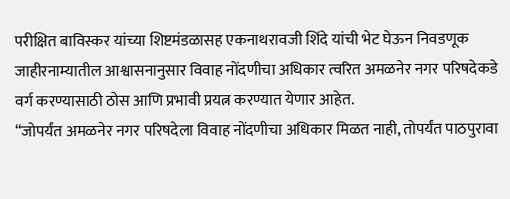परीक्षित बाविस्कर यांच्या शिष्टमंडळासह एकनाथरावजी शिंदे यांची भेट घेऊन निवडणूक जाहीरनाम्यातील आश्वासनानुसार विवाह नोंदणीचा अधिकार त्वरित अमळनेर नगर परिषदेकडे वर्ग करण्यासाठी ठोस आणि प्रभावी प्रयत्न करण्यात येणार आहेत.
“जोपर्यंत अमळनेर नगर परिषदेला विवाह नोंदणीचा अधिकार मिळत नाही, तोपर्यंत पाठपुरावा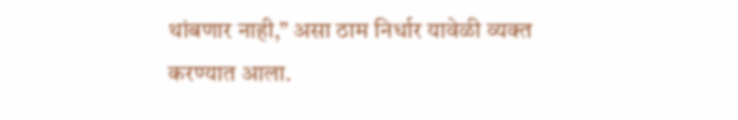थांबणार नाही,” असा ठाम निर्धार यावेळी व्यक्त करण्यात आला.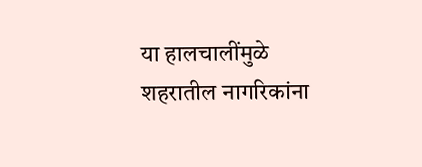या हालचालींमुळे शहरातील नागरिकांना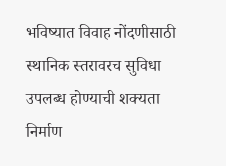भविष्यात विवाह नोंदणीसाठी स्थानिक स्तरावरच सुविधा उपलब्ध होण्याची शक्यता निर्माण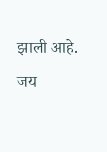झाली आहे.
जय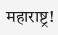महाराष्ट्र!